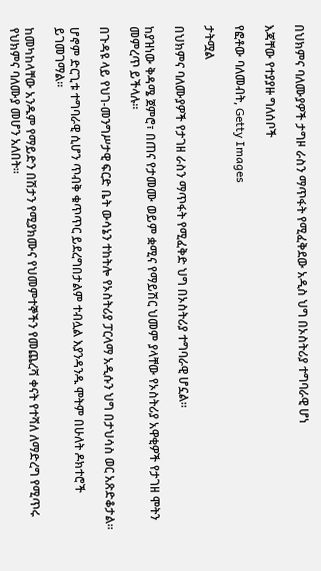በህክምና ባለሙያዎች ታግዞ ራስን ማጥፋት የሚፈቅደው አዲስ ህግ በኦስትሪያ ተግባራዊ ሆነ

እጃቸው የተያያዙ ግለሰቦች

የፎቶው ባለመብት, Getty Images

ታትሟል

በህክምና ባለሙያዎች የታገዘ ራስን ማጥፋት የሚፈቅድ ህግ በኦስትሪያ ተግባራዊ ሆኗል።

ከያዝነው ቅዳሜ ጀምሮ፣ በጠና የታመሙ ወይም ቋሚና የማይሽር ህመም ያላቸው የኦስትሪያ አዋቂዎች የታገዘ ሞትን መምረጥ ይችላሉ።

በጉዳዩ ላይ የህገ-መንግሥታዊ ፍርድ ቤት ውሳኔን ተከትሎ የኦስትሪያ ፓርላማ አዲሱን ህግ በታህሳስ ወር አጽድቆታል።

ሆኖም ድርጊቱ ተግባራዊ ሲሆን ጥብቅ ቁጥጥር ይደረግበታልም ተብሏል እያንዳንዱ ሞትም በሁለት ዶክተሮች ይገመገማል።

ከመካከላቸው አንዱም የማይድን በሽታን የሚያክሙና የህመምተኞችን የመጨረሻ ቀናት የተሻለ ለማድረግ የሚጥሩ የህክምና ባለሙያ መሆን አለበት።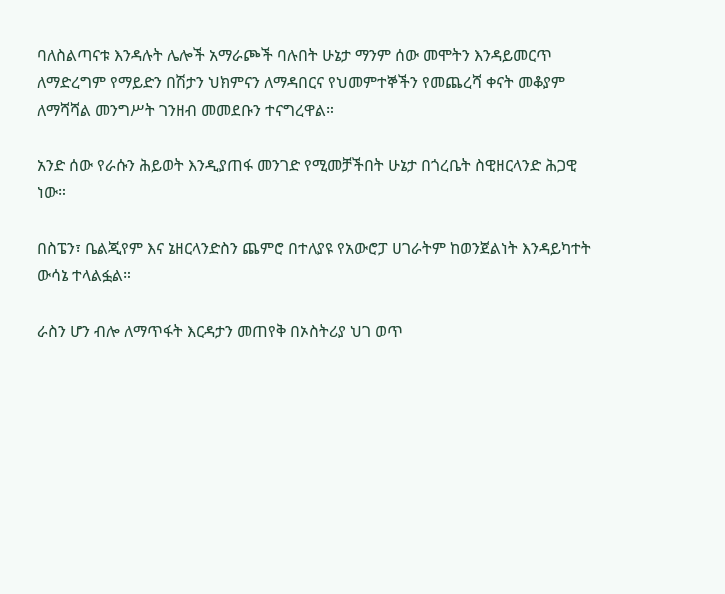ባለስልጣናቱ እንዳሉት ሌሎች አማራጮች ባሉበት ሁኔታ ማንም ሰው መሞትን እንዳይመርጥ ለማድረግም የማይድን በሽታን ህክምናን ለማዳበርና የህመምተኞችን የመጨረሻ ቀናት መቆያም ለማሻሻል መንግሥት ገንዘብ መመደቡን ተናግረዋል።

አንድ ሰው የራሱን ሕይወት እንዲያጠፋ መንገድ የሚመቻችበት ሁኔታ በጎረቤት ስዊዘርላንድ ሕጋዊ ነው።

በስፔን፣ ቤልጂየም እና ኔዘርላንድስን ጨምሮ በተለያዩ የአውሮፓ ሀገራትም ከወንጀልነት እንዳይካተት ውሳኔ ተላልፏል።

ራስን ሆን ብሎ ለማጥፋት እርዳታን መጠየቅ በኦስትሪያ ህገ ወጥ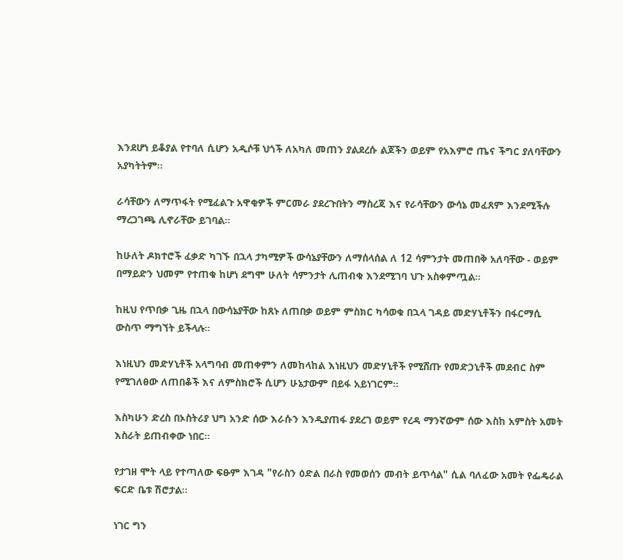እንደሆነ ይቆያል የተባለ ሲሆን አዲሶቹ ህጎች ለአካለ መጠን ያልደረሱ ልጆችን ወይም የአእምሮ ጤና ችግር ያለባቸውን አያካትትም።

ራሳቸውን ለማጥፋት የሚፈልጉ አዋቂዎች ምርመራ ያደረጉበትን ማስረጃ እና የራሳቸውን ውሳኔ መፈጸም እንደሚችሉ ማረጋገጫ ሊኖራቸው ይገባል።

ከሁለት ዶክተሮች ፈቃድ ካገኙ በኋላ ታካሚዎች ውሳኔያቸውን ለማሰላሰል ለ 12 ሳምንታት መጠበቅ አለባቸው - ወይም በማይድን ህመም የተጠቁ ከሆነ ደግሞ ሁለት ሳምንታት ሊጠብቁ እንደሚገባ ህጉ አስቀምጧል።

ከዚህ የጥበቃ ጊዜ በኋላ በውሳኔያቸው ከጸኑ ለጠበቃ ወይም ምስክር ካሳወቁ በኋላ ገዳይ መድሃኒቶችን በፋርማሲ ውስጥ ማግኘት ይችላሉ።

እነዚህን መድሃኒቶች አላግባብ መጠቀምን ለመከላከል እነዚህን መድሃኒቶች የሚሸጡ የመድኃኒቶች መደብር ስም የሚገለፀው ለጠበቆች እና ለምስክሮች ሲሆን ሁኔታውም በይፋ አይነገርም።

እስካሁን ድረስ በኦስትሪያ ህግ አንድ ሰው እራሱን እንዲያጠፋ ያደረገ ወይም የረዳ ማንኛውም ሰው እስከ አምስት አመት እስራት ይጠብቀው ነበር።

የታገዘ ሞት ላይ የተጣለው ፍፁም እገዳ "የራስን ዕድል በራስ የመወሰን መብት ይጥሳል" ሲል ባለፈው አመት የፌዴራል ፍርድ ቤቱ ሽሮታል።

ነገር ግን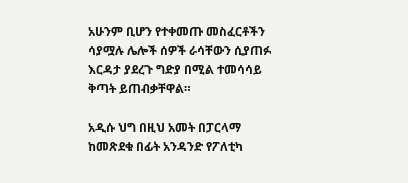አሁንም ቢሆን የተቀመጡ መስፈርቶችን ሳያሟሉ ሌሎች ሰዎች ራሳቸውን ሲያጠፉ እርዳታ ያደረጉ ግድያ በሚል ተመሳሳይ ቅጣት ይጠብቃቸዋል።

አዲሱ ህግ በዚህ አመት በፓርላማ ከመጽደቁ በፊት አንዳንድ የፖለቲካ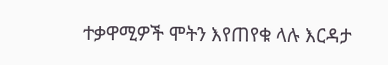ተቃዋሚዎች ሞትን እየጠየቁ ላሉ እርዳታ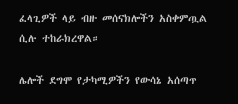ፈላጊዎች ላይ ብዙ መሰናክሎችን አስቀምጧል ሲሉ ተከራክረዋል።

ሌሎች ደግሞ የታካሚዎችን የውሳኔ አሰጣጥ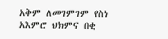አቅም ለመገምገም የስነ አእምሮ ህክምና በቂ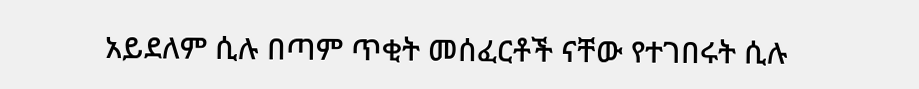አይደለም ሲሉ በጣም ጥቂት መሰፈርቶች ናቸው የተገበሩት ሲሉ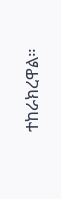ተከራክረዋል።